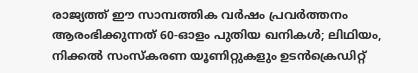രാജ്യത്ത് ഈ സാമ്പത്തിക വർഷം പ്രവർത്തനം ആരംഭിക്കുന്നത് 60-ഓളം പുതിയ ഖനികൾ; ലിഥിയം, നിക്കൽ സംസ്‌കരണ യൂണിറ്റുകളും ഉടൻക്രെഡിറ്റ്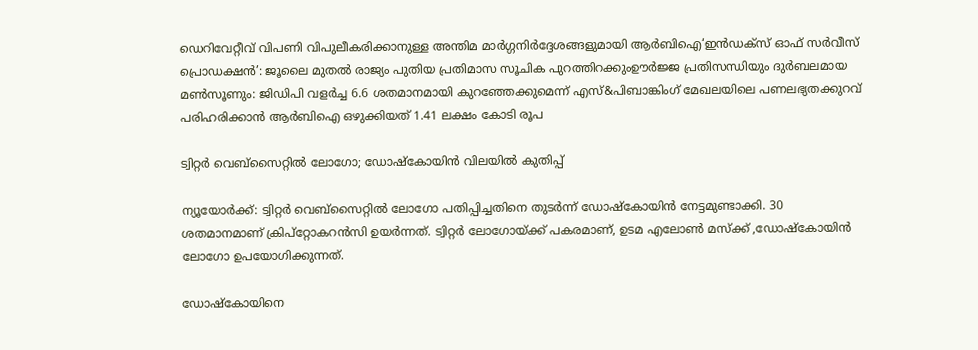ഡെറിവേറ്റീവ് വിപണി വിപുലീകരിക്കാനുള്ള അന്തിമ മാർഗ്ഗനിർദ്ദേശങ്ങളുമായി ആർബിഐ‘ഇൻഡക്സ് ഓഫ് സർവീസ് പ്രൊഡക്ഷൻ’: ജൂലൈ മുതൽ രാജ്യം പുതിയ പ്രതിമാസ സൂചിക പുറത്തിറക്കുംഊർജ്ജ പ്രതിസന്ധിയും ദുർബലമായ മൺസൂണും: ജിഡിപി വളർച്ച 6.6 ശതമാനമായി കുറഞ്ഞേക്കുമെന്ന് എസ്&പിബാങ്കിംഗ് മേഖലയിലെ പണലഭ്യതക്കുറവ് പരിഹരിക്കാൻ ആർബിഐ ഒഴുക്കിയത് 1.41 ലക്ഷം കോടി രൂപ

ട്വിറ്റര്‍ വെബ്‌സൈറ്റില്‍ ലോഗോ; ഡോഷ്‌കോയിന്‍ വിലയില്‍ കുതിപ്പ്

ന്യൂയോര്‍ക്ക്: ട്വിറ്റര്‍ വെബ്‌സൈറ്റില്‍ ലോഗോ പതിപ്പിച്ചതിനെ തുടര്‍ന്ന് ഡോഷ്‌കോയിന്‍ നേട്ടമുണ്ടാക്കി. 30 ശതമാനമാണ് ക്രിപ്‌റ്റോകറന്‍സി ഉയര്‍ന്നത്. ട്വിറ്റര്‍ ലോഗോയ്ക്ക് പകരമാണ്, ഉടമ എലോണ്‍ മസ്‌ക്ക് ,ഡോഷ്‌കോയിന്‍ ലോഗോ ഉപയോഗിക്കുന്നത്.

ഡോഷ്‌കോയിനെ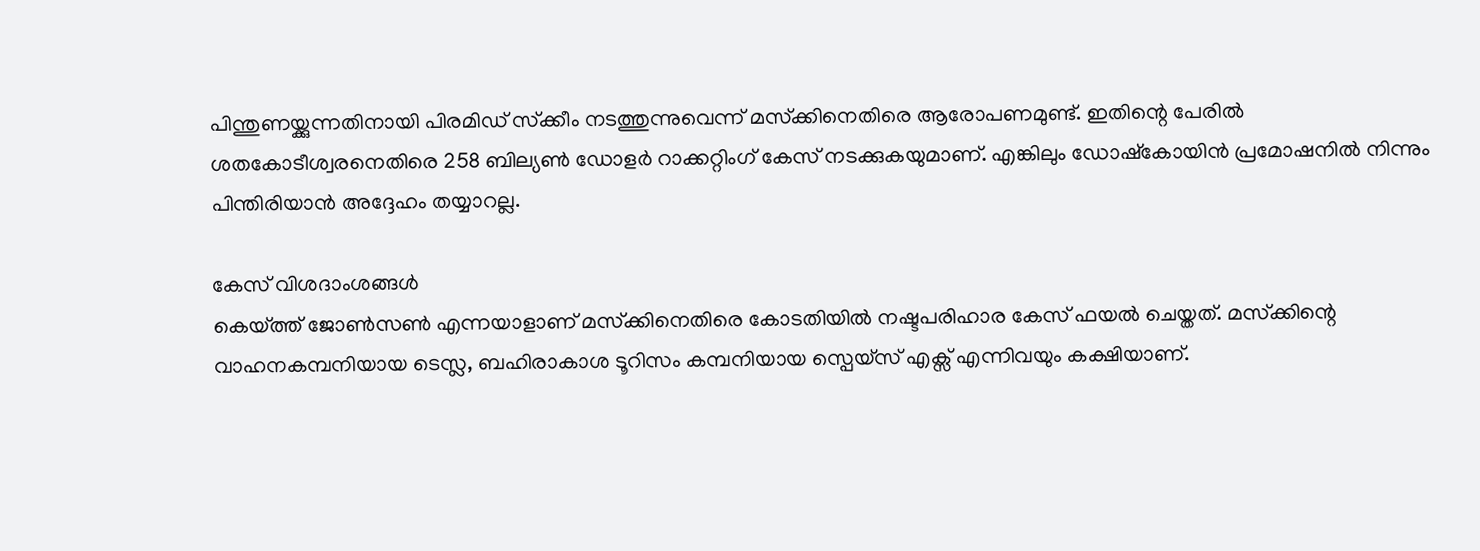പിന്തുണയ്ക്കുന്നതിനായി പിരമിഡ് സ്‌ക്കീം നടത്തുന്നുവെന്ന് മസ്‌ക്കിനെതിരെ ആരോപണമുണ്ട്. ഇതിന്റെ പേരില്‍ ശതകോടീശ്വരനെതിരെ 258 ബില്യണ്‍ ഡോളര്‍ റാക്കറ്റിംഗ് കേസ് നടക്കുകയുമാണ്. എങ്കിലും ഡോഷ്‌കോയിന്‍ പ്രമോഷനില്‍ നിന്നും പിന്തിരിയാന്‍ അദ്ദേഹം തയ്യാറല്ല.

കേസ് വിശദാംശങ്ങള്‍
കെയ്ത്ത് ജോണ്‍സണ്‍ എന്നയാളാണ് മസ്‌ക്കിനെതിരെ കോടതിയില്‍ നഷ്ടപരിഹാര കേസ് ഫയല്‍ ചെയ്തത്. മസ്‌ക്കിന്റെ വാഹനകമ്പനിയായ ടെസ്ല, ബഹിരാകാശ ടൂറിസം കമ്പനിയായ സ്പെയ്സ് എക്സ് എന്നിവയും കക്ഷിയാണ്.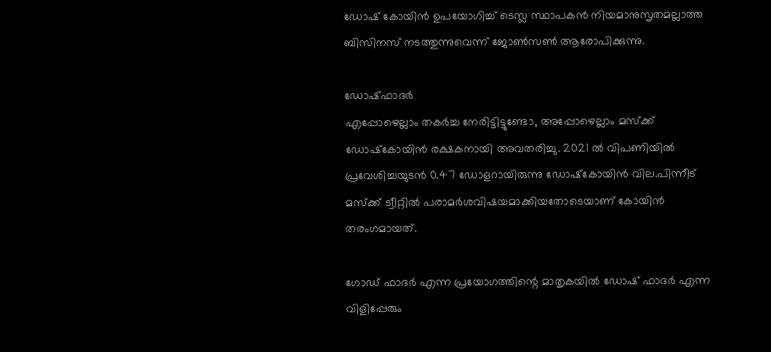ഡോഷ് കോയിന്‍ ഉപയോഗിച്ച് ടെസ്ല സ്ഥാപകന്‍ നിയമാനുസൃതമല്ലാത്ത ബിസിനസ് നടത്തുന്നുവെന്ന് ജോണ്‍സണ്‍ ആരോപിക്കുന്നു.

ഡോഷ്ഫാദര്‍
എപ്പോഴെല്ലാം തകര്‍ച്ച നേരിട്ടിട്ടുണ്ടോ, അപ്പോഴെല്ലാം മസ്‌ക്ക് ഡോഷ്‌കോയിന്‍ രക്ഷകനായി അവതരിച്ചു. 2021 ല്‍ വിപണിയില്‍ പ്രവേശിച്ചയുടന്‍ 0.47 ഡോളറായിരുന്നു ഡോഷ്‌കോയിന്‍ വില.പിന്നീട് മസ്‌ക്ക് ട്വീറ്റില്‍ പരാമര്‍ശവിഷയമാക്കിയതോടെയാണ് കോയിന്‍ തരംഗമായത്.

ഗോഡ് ഫാദര്‍ എന്ന പ്രയോഗത്തിന്റെ മാതൃകയില്‍ ഡോഷ് ഫാദര്‍ എന്ന വിളിപ്പേരും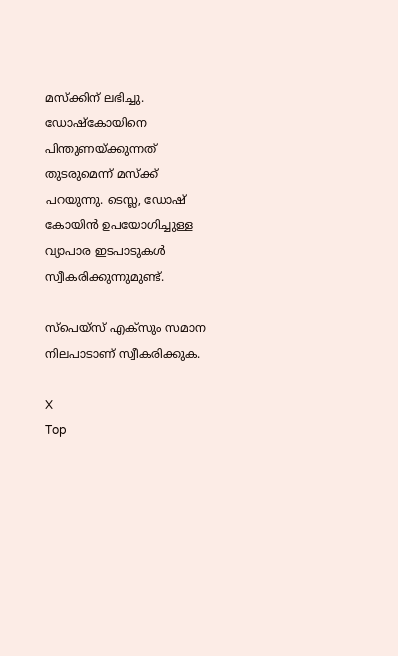മസ്‌ക്കിന് ലഭിച്ചു. ഡോഷ്‌കോയിനെ പിന്തുണയ്ക്കുന്നത് തുടരുമെന്ന് മസ്‌ക്ക്‌ പറയുന്നു. ടെസ്ല, ഡോഷ് കോയിന്‍ ഉപയോഗിച്ചുള്ള വ്യാപാര ഇടപാടുകള്‍ സ്വീകരിക്കുന്നുമുണ്ട്.

സ്പെയ്സ് എക്സും സമാന നിലപാടാണ് സ്വീകരിക്കുക.

X
Top